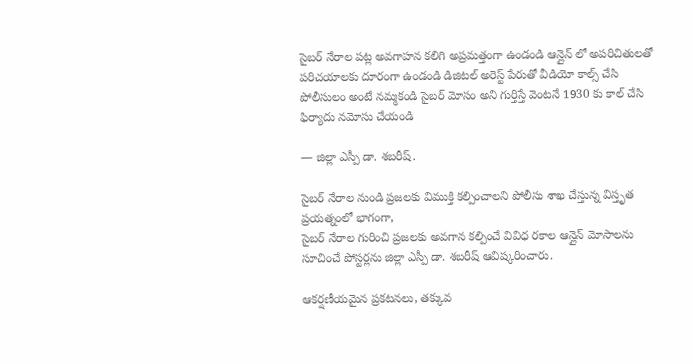సైబర్ నేరాల పట్ల అవగాహన కలిగి అప్రమత్తంగా ఉండండి ఆన్లైన్ లో అపరిచితులతో పరిచయాలకు దూరంగా ఉండండి డిజిటల్ అరెస్ట్ పేరుతో వీడియో కాల్స్ చేసి పోలీసులం అంటే నమ్మకండి సైబర్ మోసం అని గుర్తిస్తే వెంటనే 1930 కు కాల్ చేసి ఫిర్యాదు నమోసు చేయండి

— జిల్లా ఎస్పీ డా. శబరీష్.

సైబర్ నేరాల నుండి ప్రజలకు విముక్తి కల్పించాలని పోలీసు శాఖ చేస్తున్న విస్తృత ప్రయత్నంలో భాగంగా,
సైబర్ నేరాల గురించి ప్రజలకు అవగాన కల్పించే వివిధ రకాల ఆన్లైన్ మోసాలను సూచించే పోస్టర్లను జిల్లా ఎస్పీ డా. శబరీష్ ఆవిష్కరించారు.

ఆకర్షణీయమైన ప్రకటనలు, తక్కువ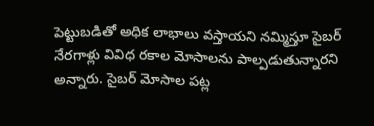పెట్టుబడితో అధిక లాభాలు వస్తాయని నమ్మిస్తూ సైబర్ నేరగాళ్లు వివిధ రకాల మోసాలను పాల్పడుతున్నారని అన్నారు. సైబర్ మోసాల పట్ల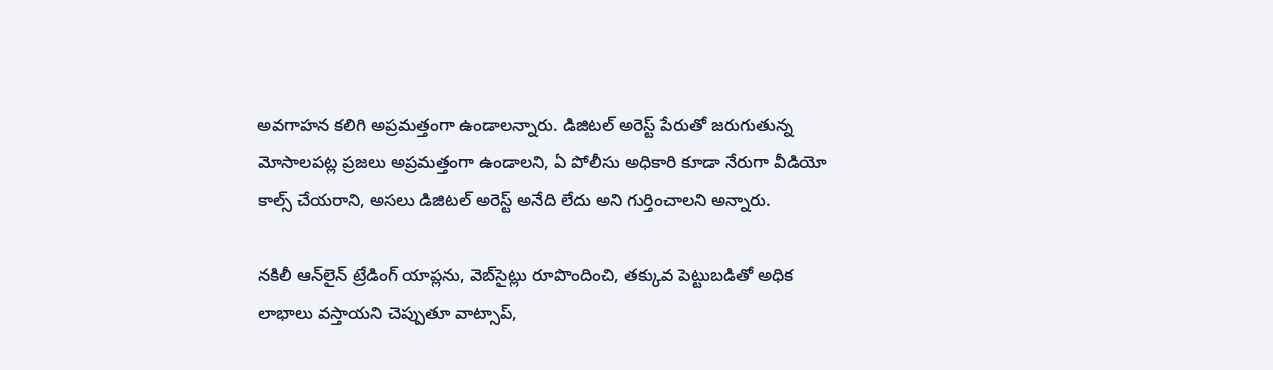అవగాహన కలిగి అప్రమత్తంగా ఉండాలన్నారు. డిజిటల్ అరెస్ట్ పేరుతో జరుగుతున్న మోసాలపట్ల ప్రజలు అప్రమత్తంగా ఉండాలని, ఏ పోలీసు అధికారి కూడా నేరుగా వీడియో కాల్స్ చేయరాని, అసలు డిజిటల్ అరెస్ట్ అనేది లేదు అని గుర్తించాలని అన్నారు.

నకిలీ ఆన్‌లైన్ ట్రేడింగ్ యాప్లను, వెబ్‌సైట్లు రూపొందించి, తక్కువ పెట్టుబడితో అధిక లాభాలు వస్తాయని చెప్పుతూ వాట్సాప్,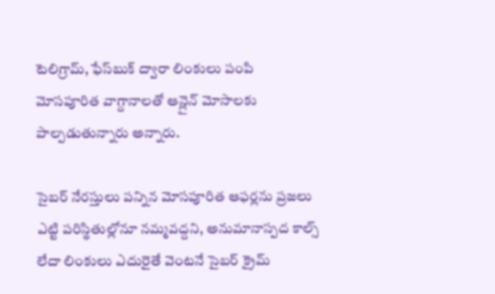టెలిగ్రామ్, ఫేస్‌బుక్ ద్వారా లింకులు పంపి మోసపూరిత వాగ్దానాలతో ఆన్లైన్ మోసాలకు పాల్పడుతున్నారు అన్నారు.

సైబర్ నేరస్తులు పన్నిన మోసపూరిత ఆఫర్లను ప్రజలు ఎట్టి పరిస్థితుల్లోనూ నమ్మవద్దని, అనుమానాస్పద కాల్స్ లేదా లింకులు ఎదురైతే వెంటనే సైబర్ క్రైమ్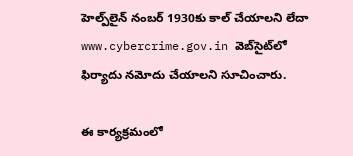హెల్ప్‌లైన్ నంబర్ 1930కు కాల్ చేయాలని లేదా www.cybercrime.gov.in వెబ్‌సైట్‌లో ఫిర్యాదు నమోదు చేయాలని సూచించారు.

ఈ కార్యక్రమంలో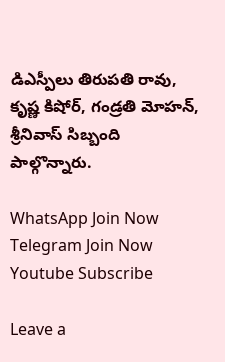డిఎస్పీలు తిరుపతి రావు, కృష్ణ కిషోర్, గండ్రతి మోహన్, శ్రీనివాస్ సిబ్బంది పాల్గొన్నారు.

WhatsApp Join Now
Telegram Join Now
Youtube Subscribe

Leave a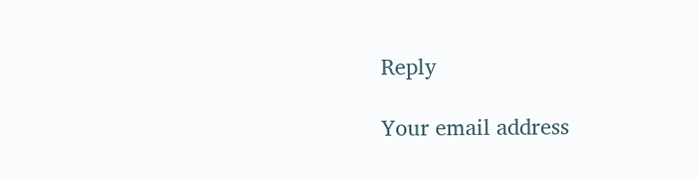Reply

Your email address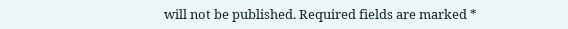will not be published. Required fields are marked *